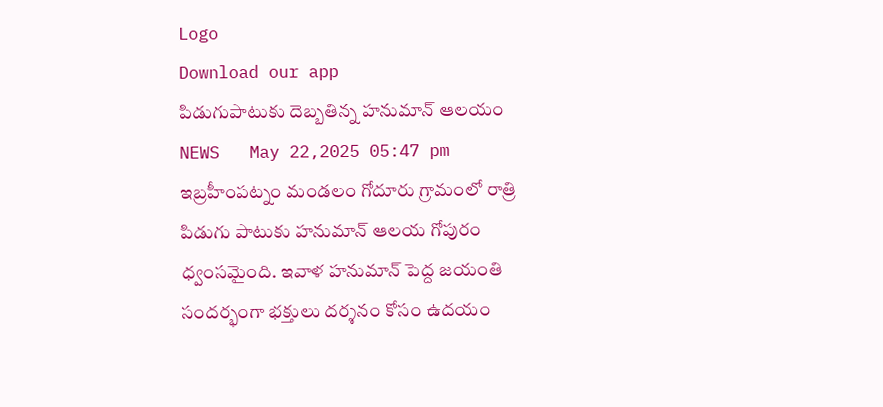Logo
Download our app
పిడుగుపాటుకు దెబ్బతిన్న హనుమాన్ ఆలయం
NEWS   May 22,2025 05:47 pm
ఇబ్రహీంపట్నం మండలం గోదూరు గ్రామంలో రాత్రి పిడుగు పాటుకు హనుమాన్ ఆలయ గోపురం ధ్వంసమైంది. ఇవాళ హనుమాన్ పెద్ద జయంతి సందర్భంగా భక్తులు దర్శనం కోసం ఉదయం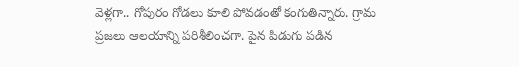వెళ్లగా.. గోపురం గోడలు కూలి పోవడంతో కంగుతిన్నారు. గ్రామ ప్రజలు ఆలయాన్ని పరిశీలించగా. పైన పిడుగు పడిన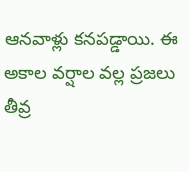ఆనవాళ్లు కనపడ్డాయి. ఈ అకాల వర్షాల వల్ల ప్రజలు తీవ్ర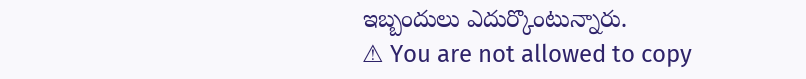ఇబ్బందులు ఎదుర్కొంటున్నారు.
⚠ You are not allowed to copy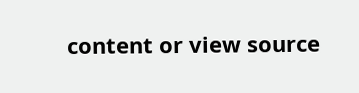content or view source